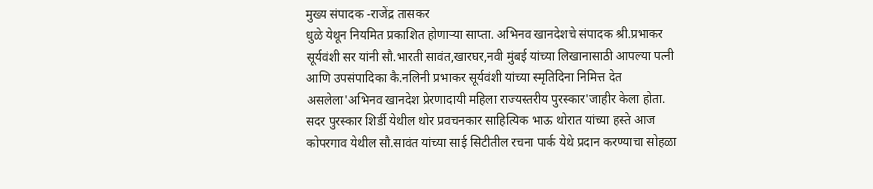मुख्य संपादक -राजेंद्र तासकर
धुळे येथून नियमित प्रकाशित होणाऱ्या साप्ता. अभिनव खानदेशचे संपादक श्री.प्रभाकर सूर्यवंशी सर यांनी सौ.भारती सावंत,खारघर,नवी मुंबई यांच्या लिखानासाठी आपल्या पत्नी आणि उपसंपादिका कै.नलिनी प्रभाकर सूर्यवंशी यांच्या स्मृतिदिना निमित्त देत असलेला'अभिनव खानदेश प्रेरणादायी महिला राज्यस्तरीय पुरस्कार'जाहीर केला होता.
सदर पुरस्कार शिर्डी येथील थोर प्रवचनकार साहित्यिक भाऊ थोरात यांच्या हस्ते आज कोपरगाव येथील सौ.सावंत यांच्या साई सिटीतील रचना पार्क येथे प्रदान करण्याचा सोहळा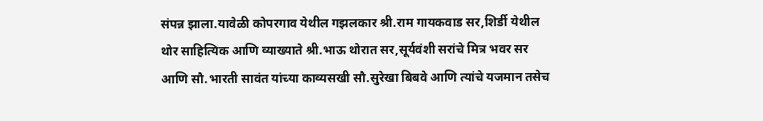संपन्न झाला.यावेळी कोपरगाव येथील गझलकार श्री.राम गायकवाड सर,शिर्डी येथील थोर साहित्यिक आणि व्याख्याते श्री.भाऊ थोरात सर,सूर्यवंशी सरांचे मित्र भवर सर आणि सौ.भारती सावंत यांच्या काव्यसखी सौ.सुरेखा बिबवे आणि त्यांचे यजमान तसेच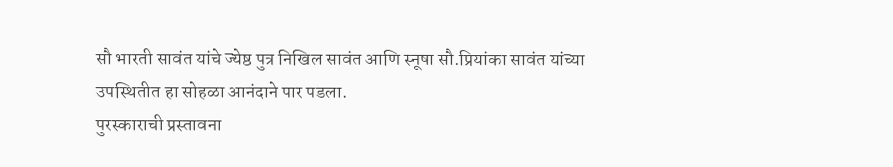सौ भारती सावंत यांचे ज्येष्ठ पुत्र निखिल सावंत आणि स्नूषा सौ.प्रियांका सावंत यांच्या उपस्थितीत हा सोहळा आनंदाने पार पडला.
पुरस्काराची प्रस्तावना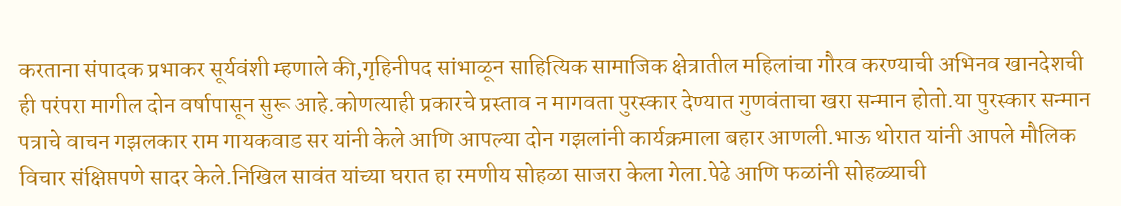करताना संपादक प्रभाकर सूर्यवंशी म्हणाले की,गृहिनीपद सांभाळून साहित्यिक सामाजिक क्षेत्रातील महिलांचा गौरव करण्याची अभिनव खानदेशची ही परंपरा मागील दोन वर्षापासून सुरू आहे.कोणत्याही प्रकारचे प्रस्ताव न मागवता पुरस्कार देण्यात गुणवंताचा खरा सन्मान होतो.या पुरस्कार सन्मान पत्राचे वाचन गझलकार राम गायकवाड सर यांनी केले आणि आपल्या दोन गझलांनी कार्यक्रमाला बहार आणली.भाऊ थोरात यांनी आपले मौलिक विचार संक्षिप्तपणे सादर केले.निखिल सावंत यांच्या घरात हा रमणीय सोहळा साजरा केला गेला.पेढे आणि फळांनी सोहळ्याची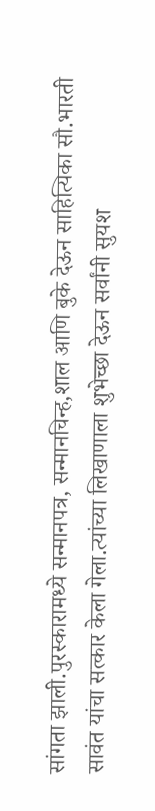सांगता झाली.पुरस्कारामध्ये सन्मानपत्र, सन्मानचिन्ह,शाल आणि बुके देऊन साहित्यिका सौ.भारती सावंत यांचा सत्कार केला गेला.त्यांच्या लिखाणाला शुभेच्छा देऊन सर्वांनी सुयश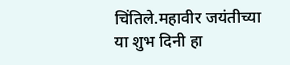चिंतिले.महावीर जयंतीच्या या शुभ दिनी हा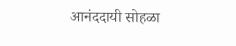आनंददायी सोहळा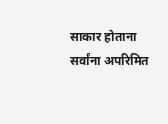साकार होताना सर्वांना अपरिमित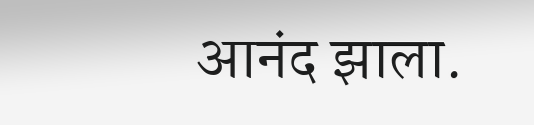आनंद झाला.